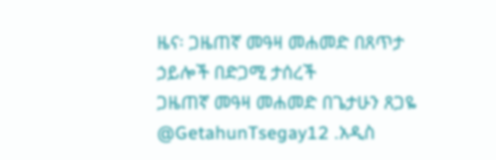ዜና፡ ጋዜጠኛ መዓዛ መሐመድ በጸጥታ ኃይሎች በድጋሚ ታሰረች
ጋዜጠኛ መዓዛ መሐመድ በጌታሁን ጸጋዬ @GetahunTsegay12 .አዲስ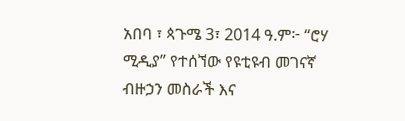አበባ ፣ ጳጉሜ 3፣ 2014 ዓ.ም፦ “ሮሃ ሚዲያ” የተሰኘው የዩቲዩብ መገናኛ ብዙኃን መስራች እና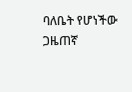ባለቤት የሆነችው ጋዜጠኛ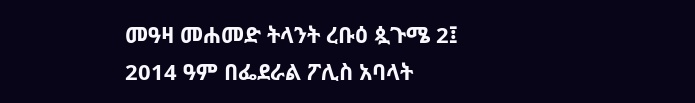መዓዛ መሐመድ ትላንት ረቡዕ ጷጉሜ 2፤ 2014 ዓም በፌደራል ፖሊስ አባላት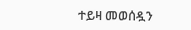ተይዛ መወሰዷን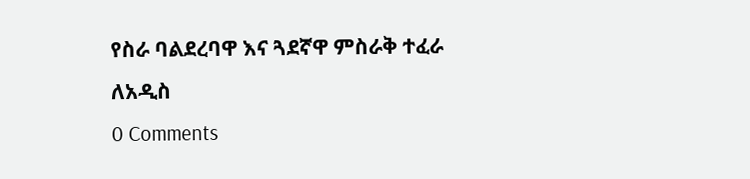የስራ ባልደረባዋ እና ጓደኛዋ ምስራቅ ተፈራ ለአዲስ
0 Comments